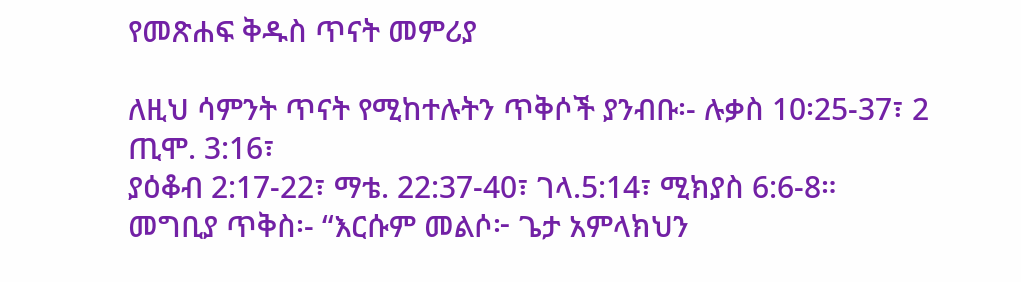የመጽሐፍ ቅዱስ ጥናት መምሪያ

ለዚህ ሳምንት ጥናት የሚከተሉትን ጥቅሶች ያንብቡ፡- ሉቃስ 10፡25-37፣ 2 ጢሞ. 3:16፣
ያዕቆብ 2:17-22፣ ማቴ. 22:37-40፣ ገላ.5:14፣ ሚክያስ 6:6-8።
መግቢያ ጥቅስ፡- “እርሱም መልሶ፦ ጌታ አምላክህን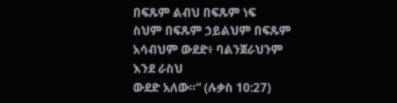በፍጹም ልብህ በፍጹም ነፍ
ስህም በፍጹም ኃይልህም በፍጹም አሳብህም ውደድ፥ ባልንጀራህንም እንደ ራስህ
ውደድ አለው።” (ሉቃስ 10:27)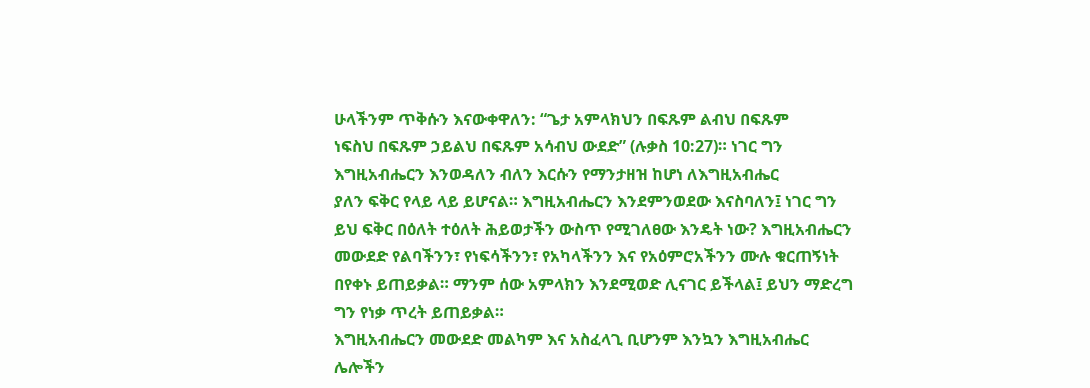ሁላችንም ጥቅሱን እናውቀዋለን: “ጌታ አምላክህን በፍጹም ልብህ በፍጹም
ነፍስህ በፍጹም ኃይልህ በፍጹም አሳብህ ውደድ” (ሉቃስ 10:27)። ነገር ግን
እግዚአብሔርን እንወዳለን ብለን እርሱን የማንታዘዝ ከሆነ ለእግዚአብሔር
ያለን ፍቅር የላይ ላይ ይሆናል። እግዚአብሔርን እንደምንወደው እናስባለን፤ ነገር ግን
ይህ ፍቅር በዕለት ተዕለት ሕይወታችን ውስጥ የሚገለፀው እንዴት ነው? እግዚአብሔርን
መውደድ የልባችንን፣ የነፍሳችንን፣ የአካላችንን እና የአዕምሮአችንን ሙሉ ቁርጠኝነት
በየቀኑ ይጠይቃል። ማንም ሰው አምላክን እንደሚወድ ሊናገር ይችላል፤ ይህን ማድረግ
ግን የነቃ ጥረት ይጠይቃል።
እግዚአብሔርን መውደድ መልካም እና አስፈላጊ ቢሆንም እንኳን እግዚአብሔር
ሌሎችን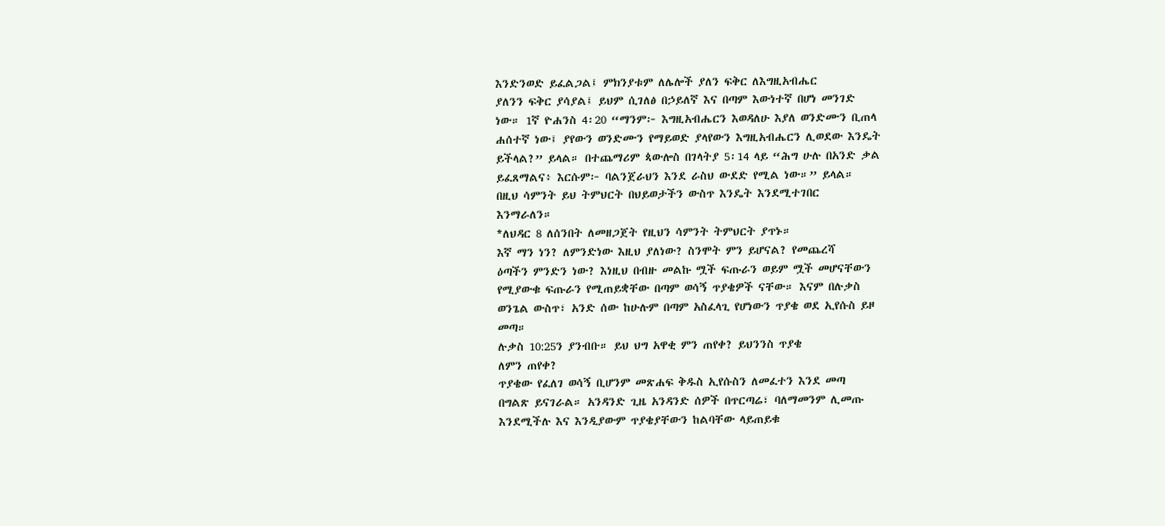እንድንወድ ይፈልጋል፤ ምክንያቱም ለሌሎች ያለን ፍቅር ለእግዚአብሔር
ያለንን ፍቅር ያሳያል፤ ይህም ሲገለፅ በኃይለኛ እና በጣም እውነተኛ በሆነ መንገድ
ነው። 1ኛ ዮሐንስ 4፡20 “ማንም፦ እግዚአብሔርን እወዳለሁ እያለ ወንድሙን ቢጠላ
ሐሰተኛ ነው፤ ያየውን ወንድሙን የማይወድ ያላየውን እግዚአብሔርን ሊወደው እንዴት
ይችላል?” ይላል። በተጨማሪም ጳውሎስ በገላትያ 5፡14 ላይ “ሕግ ሁሉ በአንድ ቃል
ይፈጸማልና፥ እርሱም፦ ባልንጀራህን እንደ ራስህ ውደድ የሚል ነው።” ይላል።
በዚህ ሳምንት ይህ ትምህርት በህይወታችን ውስጥ እንዴት እንደሚተገበር
እንማራለን።
*ለህዳር 8 ለሰንበት ለመዘጋጀት የዚህን ሳምንት ትምህርት ያጥኑ።
እኛ ማን ነን? ለምንድነው እዚህ ያለነው? ስንሞት ምን ይሆናል? የመጨረሻ
ዕጣችን ምንድን ነው? እነዚህ በብዙ መልኩ ሟች ፍጡራን ወይም ሟች መሆናቸውን
የሚያውቁ ፍጡራን የሚጠይቋቸው በጣም ወሳኝ ጥያቄዎች ናቸው። እናም በሉቃስ
ወንጌል ውስጥ፣ አንድ ሰው ከሁሉም በጣም አስፈላጊ የሆነውን ጥያቄ ወደ ኢየሱስ ይዞ
መጣ።
ሉቃስ 10:25ን ያንብቡ። ይህ ህግ አዋቂ ምን ጠየቀ? ይህንንስ ጥያቄ
ለምን ጠየቀ?
ጥያቄው የፈለገ ወሳኝ ቢሆንም መጽሐፍ ቅዱስ ኢየሱስን ለመፈተን እንደ መጣ
በግልጽ ይናገራል። አንዳንድ ጊዜ አንዳንድ ሰዎች በጥርጣሬ፣ ባለማመንም ሊመጡ
እንደሚችሉ እና እንዲያውም ጥያቄያቸውን ከልባቸው ላይጠይቁ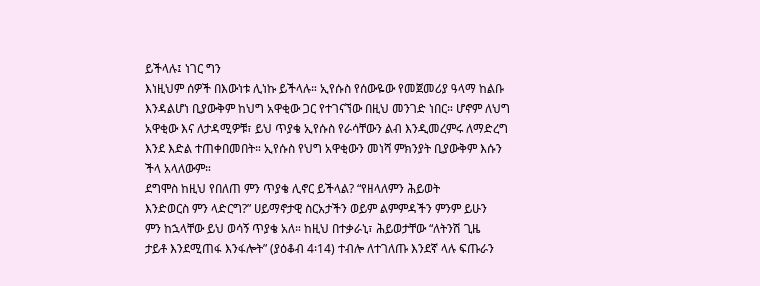ይችላሉ፤ ነገር ግን
እነዚህም ሰዎች በእውነቱ ሊነኩ ይችላሉ። ኢየሱስ የሰውዬው የመጀመሪያ ዓላማ ከልቡ
እንዳልሆነ ቢያውቅም ከህግ አዋቂው ጋር የተገናኘው በዚህ መንገድ ነበር። ሆኖም ለህግ
አዋቂው እና ለታዳሚዎቹ፣ ይህ ጥያቄ ኢየሱስ የራሳቸውን ልብ እንዲመረምሩ ለማድረግ
እንደ እድል ተጠቀበመበት። ኢየሱስ የህግ አዋቂውን መነሻ ምክንያት ቢያውቅም እሱን
ችላ አላለውም።
ደግሞስ ከዚህ የበለጠ ምን ጥያቄ ሊኖር ይችላል? “የዘላለምን ሕይወት
እንድወርስ ምን ላድርግ?” ሀይማኖታዊ ስርአታችን ወይም ልምምዳችን ምንም ይሁን
ምን ከኋላቸው ይህ ወሳኝ ጥያቄ አለ። ከዚህ በተቃራኒ፣ ሕይወታቸው “ለትንሽ ጊዜ
ታይቶ እንደሚጠፋ እንፋሎት” (ያዕቆብ 4፡14) ተብሎ ለተገለጡ እንደኛ ላሉ ፍጡራን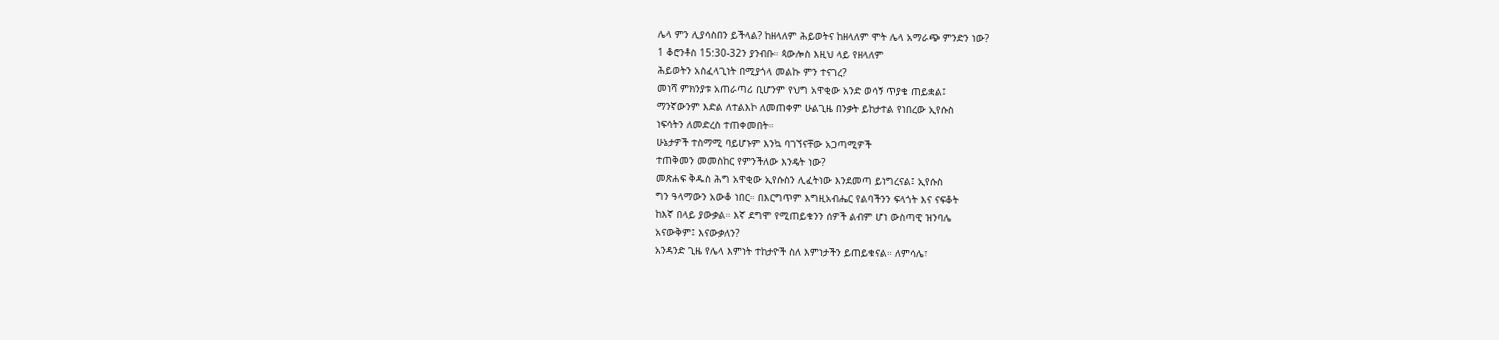ሌላ ምን ሊያሳስበን ይችላል? ከዘላለም ሕይወትና ከዘላለም ሞት ሌላ አማራጭ ምንድን ነው?
1 ቆሮንቶስ 15:30-32ን ያንብቡ። ጳውሎስ እዚህ ላይ የዘላለም
ሕይወትን አስፈላጊነት በሚያጎላ መልኩ ምን ተናገረ?
መነሻ ምክንያቱ አጠራጣሪ ቢሆንም የህግ አዋቂው አንድ ወሳኝ ጥያቄ ጠይቋል፤
ማንኛውንም እድል ለተልእኮ ለመጠቀም ሁልጊዜ በንቃት ይከታተል የነበረው ኢየሱስ
ነፍሳትን ለመድረስ ተጠቀመበት።
ሁኔታዎች ተስማሚ ባይሆኑም እንኳ ባገኘናቸው አጋጣሚዎች
ተጠቅመን መመስከር የምንችለው እንዴት ነው?
መጽሐፍ ቅዱስ ሕግ አዋቂው ኢየሱስን ሊፈትነው እንደመጣ ይነግረናል፤ ኢየሱስ
ግን ዓላማውን አውቆ ነበር። በእርግጥም እግዚአብሔር የልባችንን ፍላጎት እና ናፍቆት
ከእኛ በላይ ያውቃል። እኛ ደግሞ የሚጠይቁንን ሰዎች ልብም ሆነ ውስጣዊ ዝንባሌ
አናውቅም፤ እናውቃለን?
አንዳንድ ጊዜ የሌላ እምነት ተከታዮች ስለ እምነታችን ይጠይቁናል። ለምሳሌ፣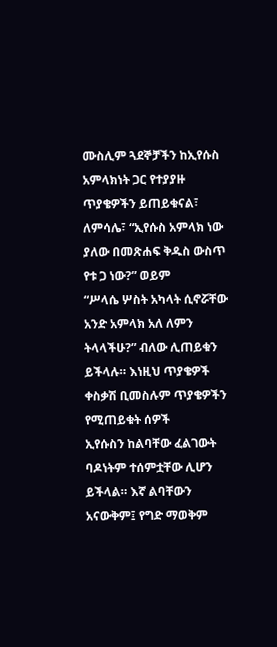ሙስሊም ጓደኞቻችን ከኢየሱስ አምላክነት ጋር የተያያዙ ጥያቄዎችን ይጠይቁናል፣
ለምሳሌ፣ “ኢየሱስ አምላክ ነው ያለው በመጽሐፍ ቅዱስ ውስጥ የቱ ጋ ነው?” ወይም
“ሥላሴ ሦስት አካላት ሲኖሯቸው አንድ አምላክ አለ ለምን ትላላችሁ?” ብለው ሊጠይቁን
ይችላሉ። እነዚህ ጥያቄዎች ቀስቃሽ ቢመስሉም ጥያቄዎችን የሚጠይቁት ሰዎች
ኢየሱስን ከልባቸው ፈልገውት ባዶነትም ተሰምቷቸው ሊሆን ይችላል። እኛ ልባቸውን
አናውቅም፤ የግድ ማወቅም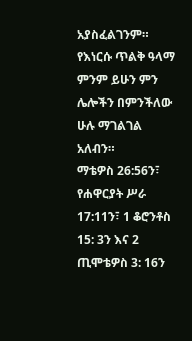አያስፈልገንም። የእነርሱ ጥልቅ ዓላማ ምንም ይሁን ምን
ሌሎችን በምንችለው ሁሉ ማገልገል አለብን።
ማቴዎስ 26:56ን፣ የሐዋርያት ሥራ 17:11ን፣ 1 ቆሮንቶስ 15: 3ን እና 2
ጢሞቴዎስ 3: 16ን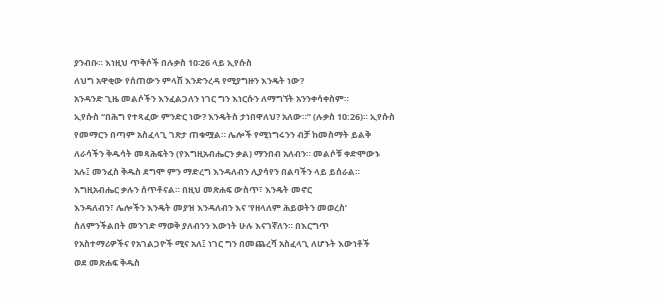ያንብቡ። እነዚህ ጥቅሶች በሉቃስ 10፡26 ላይ ኢየሱስ
ለህግ አዋቂው የሰጠውን ምላሽ እንድንረዳ የሚያግዙን እንዴት ነው?
አንዳንድ ጊዜ መልሶችን እንፈልጋለን ነገር ግን እነርሱን ለማግኘት አንንቀሳቀስም።
ኢየሱስ “በሕግ የተጻፈው ምንድር ነው? እንዴትስ ታነበዋለህ? አለው።” (ሉቃስ 10:26)። ኢየሱስ
የመማርን በጣም አስፈላጊ ገጽታ ጠቁሟል። ሌሎች የሚነግሩንን ብቻ ከመስማት ይልቅ
ለራሳችን ቅዱሳት መጻሕፍትን (የእግዚአብሔርን ቃል) ማንበብ አለብን። መልሶቹ ቀድሞውኑ
አሉ፤ መንፈስ ቅዱስ ደግሞ ምን ማድረግ እንዳለብን ሊያሳየን በልባችን ላይ ይሰራል።
እግዚአብሔር ቃሉን ሰጥቶናል። በዚህ መጽሐፍ ውስጥ፣ እንዴት መኖር
እንዳለብን፣ ሌሎችን እንዴት መያዝ እንዳለብን እና ‘የዘላለም ሕይወትን መወረስ’
ስለምንችልበት መንገድ ማወቅ ያለብንን እውነት ሁሉ እናገኛለን። በእርግጥ
የአስተማሪዎችና የአገልጋዮች ሚና አለ፤ ነገር ግን በመጨረሻ አስፈላጊ ለሆኑት እውነቶች
ወደ መጽሐፍ ቅዱስ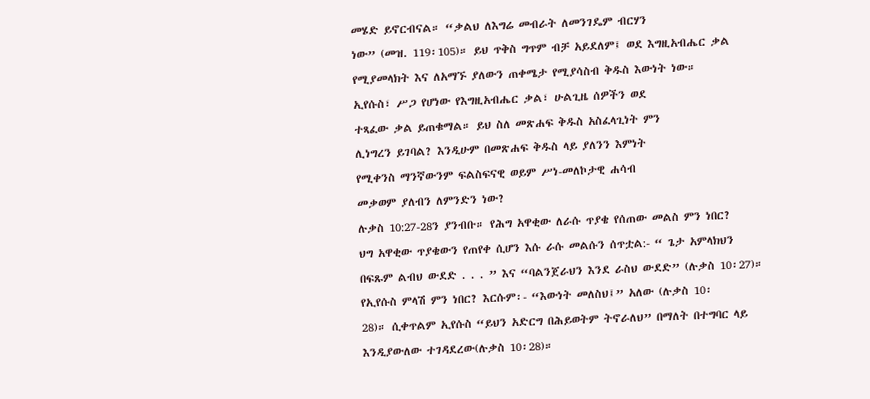መሄድ ይኖርብናል። “ቃልህ ለእግሬ መብራት ለመንገዴም ብርሃን
ነው” (መዝ. 119፡105)። ይህ ጥቅስ ግጥም ብቻ አይደለም፤ ወደ እግዚአብሔር ቃል
የሚያመላክት እና ለአማኙ ያለውን ጠቀሜታ የሚያሳስብ ቅዱስ እውነት ነው።
ኢየሱስ፣ ሥጋ የሆነው የእግዚአብሔር ቃል፣ ሁልጊዜ ሰዎችን ወደ
ተጻፈው ቃል ይጠቁማል። ይህ ስለ መጽሐፍ ቅዱስ አስፈላጊነት ምን
ሊነግረን ይገባል? እንዲሁም በመጽሐፍ ቅዱስ ላይ ያለንን እምነት
የሚቀንስ ማንኛውንም ፍልስፍናዊ ወይም ሥነ-መለኮታዊ ሐሳብ
መቃወም ያለብን ለምንድን ነው?
ሉቃስ 10:27-28ን ያንብቡ። የሕግ አዋቂው ለራሱ ጥያቄ የሰጠው መልስ ምን ነበር?
ህግ አዋቂው ጥያቄውን የጠየቀ ሲሆን እሱ ራሱ መልሱን ሰጥቷል:- “ ጌታ አምላክህን
በፍጹም ልብህ ውደድ . . . ” እና “ባልንጀራህን እንደ ራስህ ውደድ” (ሉቃስ 10፡27)።
የኢየሱስ ምላሽ ምን ነበር? እርሱም፡- “እውነት መለስህ፤” አለው (ሉቃስ 10፡
28)። ሲቀጥልም ኢየሱስ “ይህን አድርግ በሕይወትም ትኖራለህ” በማለት በተግባር ላይ
እንዲያውለው ተገዳደረው(ሉቃስ 10፡28)።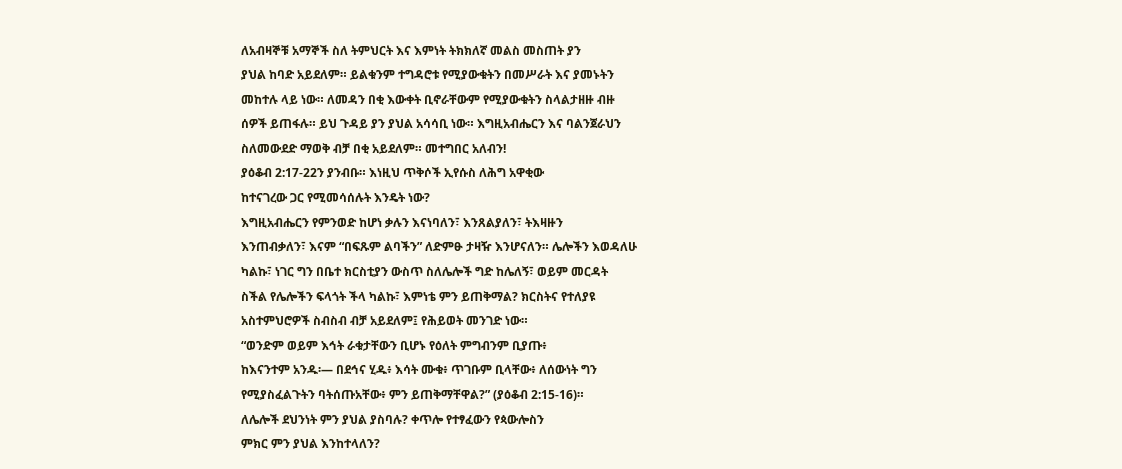ለአብዛኞቹ አማኞች ስለ ትምህርት እና እምነት ትክክለኛ መልስ መስጠት ያን
ያህል ከባድ አይደለም። ይልቁንም ተግዳሮቱ የሚያውቁትን በመሥራት እና ያመኑትን
መከተሉ ላይ ነው። ለመዳን በቂ እውቀት ቢኖራቸውም የሚያውቁትን ስላልታዘዙ ብዙ
ሰዎች ይጠፋሉ። ይህ ጉዳይ ያን ያህል አሳሳቢ ነው። እግዚአብሔርን እና ባልንጀራህን
ስለመውደድ ማወቅ ብቻ በቂ አይደለም። መተግበር አለብን!
ያዕቆብ 2:17-22ን ያንብቡ። እነዚህ ጥቅሶች ኢየሱስ ለሕግ አዋቂው
ከተናገረው ጋር የሚመሳሰሉት እንዴት ነው?
እግዚአብሔርን የምንወድ ከሆነ ቃሉን እናነባለን፣ እንጸልያለን፣ ትእዛዙን
እንጠብቃለን፣ እናም “በፍጹም ልባችን” ለድምፁ ታዛዥ እንሆናለን። ሌሎችን እወዳለሁ
ካልኩ፣ ነገር ግን በቤተ ክርስቲያን ውስጥ ስለሌሎች ግድ ከሌለኝ፣ ወይም መርዳት
ስችል የሌሎችን ፍላጎት ችላ ካልኩ፣ እምነቴ ምን ይጠቅማል? ክርስትና የተለያዩ
አስተምህሮዎች ስብስብ ብቻ አይደለም፤ የሕይወት መንገድ ነው።
“ወንድም ወይም እኅት ራቁታቸውን ቢሆኑ የዕለት ምግብንም ቢያጡ፥
ከእናንተም አንዱ፡— በደኅና ሂዱ፥ እሳት ሙቁ፥ ጥገቡም ቢላቸው፥ ለሰውነት ግን
የሚያስፈልጉትን ባትሰጡአቸው፥ ምን ይጠቅማቸዋል?” (ያዕቆብ 2:15-16)።
ለሌሎች ደህንነት ምን ያህል ያስባሉ? ቀጥሎ የተፃፈውን የጳውሎስን
ምክር ምን ያህል እንከተላለን?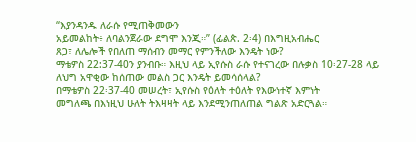“እያንዳንዱ ለራሱ የሚጠቅመውን
አይመልከት፥ ለባልንጀራው ደግሞ እንጂ።” (ፊልጵ. 2፡4) በእግዚአብሔር
ጸጋ፣ ለሌሎች የበለጠ ማሰብን መማር የምንችለው እንዴት ነው?
ማቴዎስ 22:37-40ን ያንብቡ። እዚህ ላይ ኢየሱስ ራሱ የተናገረው በሉቃስ 10፡27-28 ላይ ለህግ አዋቂው ከሰጠው መልስ ጋር እንዴት ይመሳሰላል?
በማቴዎስ 22፡37-40 መሠረት፣ ኢየሱስ የዕለት ተዕለት የእውነተኛ እምነት
መግለጫ በእነዚህ ሁለት ትእዛዛት ላይ እንደሚንጠለጠል ግልጽ አድርጓል።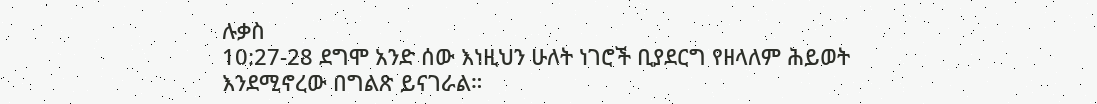ሉቃስ
10:27-28 ደግሞ አንድ ሰው እነዚህን ሁለት ነገሮች ቢያደርግ የዘላለም ሕይወት
እንደሚኖረው በግልጽ ይናገራል።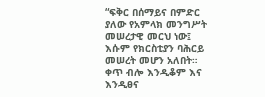“ፍቅር በሰማይና በምድር ያለው የአምላክ መንግሥት መሠረታዊ መርህ ነው፤
እሱም የክርስቲያን ባሕርይ መሠረት መሆን አለበት። ቀጥ ብሎ እንዲቆም እና እንዲፀና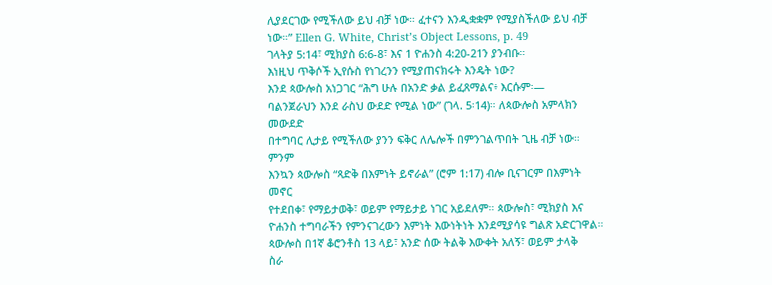ሊያደርገው የሚችለው ይህ ብቻ ነው። ፈተናን እንዲቋቋም የሚያስችለው ይህ ብቻ
ነው።” Ellen G. White, Christ’s Object Lessons, p. 49
ገላትያ 5:14፣ ሚክያስ 6:6-8፣ እና 1 ዮሐንስ 4:20-21ን ያንብቡ።
እነዚህ ጥቅሶች ኢየሱስ የነገረንን የሚያጠናክሩት እንዴት ነው?
እንደ ጳውሎስ አነጋገር “ሕግ ሁሉ በአንድ ቃል ይፈጸማልና፥ እርሱም፡—
ባልንጀራህን እንደ ራስህ ውደድ የሚል ነው” (ገላ. 5፡14)። ለጳውሎስ አምላክን መውደድ
በተግባር ሊታይ የሚችለው ያንን ፍቅር ለሌሎች በምንገልጥበት ጊዜ ብቻ ነው። ምንም
እንኳን ጳውሎስ “ጻድቅ በእምነት ይኖራል” (ሮም 1:17) ብሎ ቢናገርም በእምነት መኖር
የተደበቀ፣ የማይታወቅ፣ ወይም የማይታይ ነገር አይደለም። ጳውሎስ፣ ሚክያስ እና
ዮሐንስ ተግባራችን የምንናገረውን እምነት እውነትነት እንደሚያሳዩ ግልጽ አድርገዋል።
ጳውሎስ በ1ኛ ቆሮንቶስ 13 ላይ፣ አንድ ሰው ትልቅ እውቀት አለኝ፣ ወይም ታላቅ
ስራ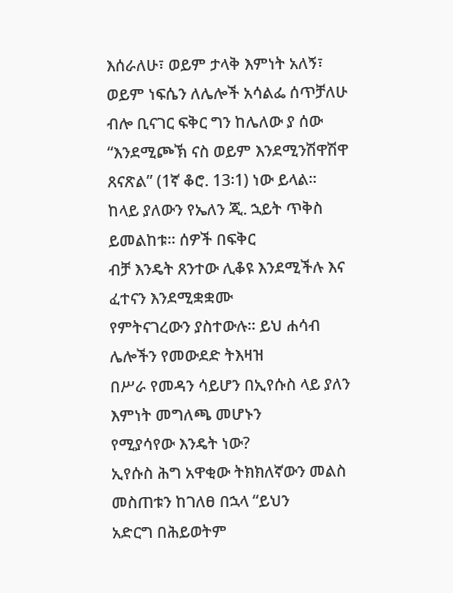እሰራለሁ፣ ወይም ታላቅ እምነት አለኝ፣ ወይም ነፍሴን ለሌሎች አሳልፌ ሰጥቻለሁ
ብሎ ቢናገር ፍቅር ግን ከሌለው ያ ሰው “እንደሚጮኽ ናስ ወይም እንደሚንሽዋሽዋ
ጸናጽል” (1ኛ ቆሮ. 13፡1) ነው ይላል።
ከላይ ያለውን የኤለን ጂ. ኋይት ጥቅስ ይመልከቱ። ሰዎች በፍቅር
ብቻ እንዴት ጸንተው ሊቆዩ እንደሚችሉ እና ፈተናን እንደሚቋቋሙ
የምትናገረውን ያስተውሉ። ይህ ሐሳብ ሌሎችን የመውደድ ትእዛዝ
በሥራ የመዳን ሳይሆን በኢየሱስ ላይ ያለን እምነት መግለጫ መሆኑን
የሚያሳየው እንዴት ነው?
ኢየሱስ ሕግ አዋቂው ትክክለኛውን መልስ መስጠቱን ከገለፀ በኋላ “ይህን
አድርግ በሕይወትም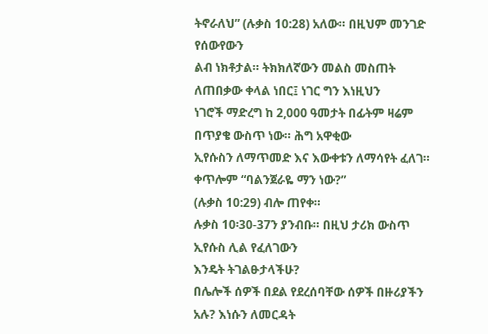ትኖራለህ” (ሉቃስ 10:28) አለው። በዚህም መንገድ የሰውየውን
ልብ ነክቶታል። ትክክለኛውን መልስ መስጠት ለጠበቃው ቀላል ነበር፤ ነገር ግን እነዚህን
ነገሮች ማድረግ ከ 2,000 ዓመታት በፊትም ዛሬም በጥያቄ ውስጥ ነው። ሕግ አዋቂው
ኢየሱስን ለማጥመድ እና እውቀቱን ለማሳየት ፈለገ። ቀጥሎም “ባልንጀራዬ ማን ነው?”
(ሉቃስ 10:29) ብሎ ጠየቀ።
ሉቃስ 10፡30-37ን ያንብቡ። በዚህ ታሪክ ውስጥ ኢየሱስ ሊል የፈለገውን
እንዴት ትገልፁታላችሁ?
በሌሎች ሰዎች በደል የደረሰባቸው ሰዎች በዙሪያችን አሉ? እነሱን ለመርዳት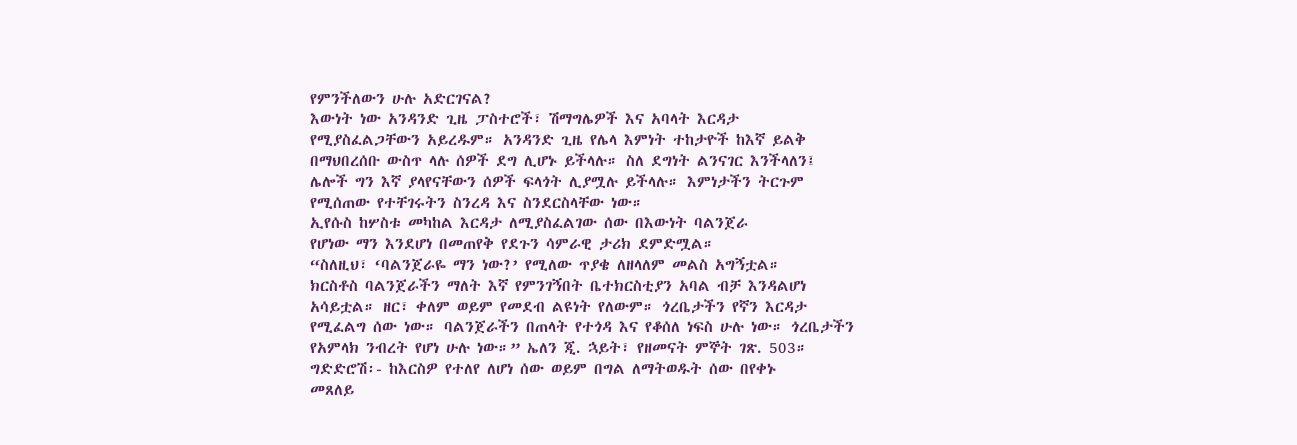የምንችለውን ሁሉ አድርገናል?
እውነት ነው አንዳንድ ጊዜ ፓስተሮች፣ ሽማግሌዎች እና አባላት እርዳታ
የሚያስፈልጋቸውን አይረዱም። አንዳንድ ጊዜ የሌላ እምነት ተከታዮች ከእኛ ይልቅ
በማህበረሰቡ ውስጥ ላሉ ሰዎች ደግ ሊሆኑ ይችላሉ። ስለ ደግነት ልንናገር እንችላለን፤
ሌሎች ግን እኛ ያላየናቸውን ሰዎች ፍላጎት ሊያሟሉ ይችላሉ። እምነታችን ትርጉም
የሚሰጠው የተቸገሩትን ስንረዳ እና ስንደርስላቸው ነው።
ኢየሱስ ከሦስቱ መካከል እርዳታ ለሚያስፈልገው ሰው በእውነት ባልንጀራ
የሆነው ማን እንደሆነ በመጠየቅ የደጉን ሳምራዊ ታሪክ ደምድሟል።
“ስለዚህ፣ ‘ባልንጀራዬ ማን ነው?’ የሚለው ጥያቄ ለዘላለም መልስ አግኝቷል።
ክርስቶስ ባልንጀራችን ማለት እኛ የምንገኝበት ቤተክርስቲያን አባል ብቻ እንዳልሆነ
አሳይቷል። ዘር፣ ቀለም ወይም የመደብ ልዩነት የለውም። ጎረቤታችን የኛን እርዳታ
የሚፈልግ ሰው ነው። ባልንጀራችን በጠላት የተጎዳ እና የቆሰለ ነፍስ ሁሉ ነው። ጎረቤታችን
የአምላክ ንብረት የሆነ ሁሉ ነው።” ኤለን ጂ. ኋይት፣ የዘመናት ምኞት ገጽ. 503።
ግድድሮሽ፡- ከእርስዎ የተለየ ለሆነ ሰው ወይም በግል ለማትወዱት ሰው በየቀኑ
መጸለይ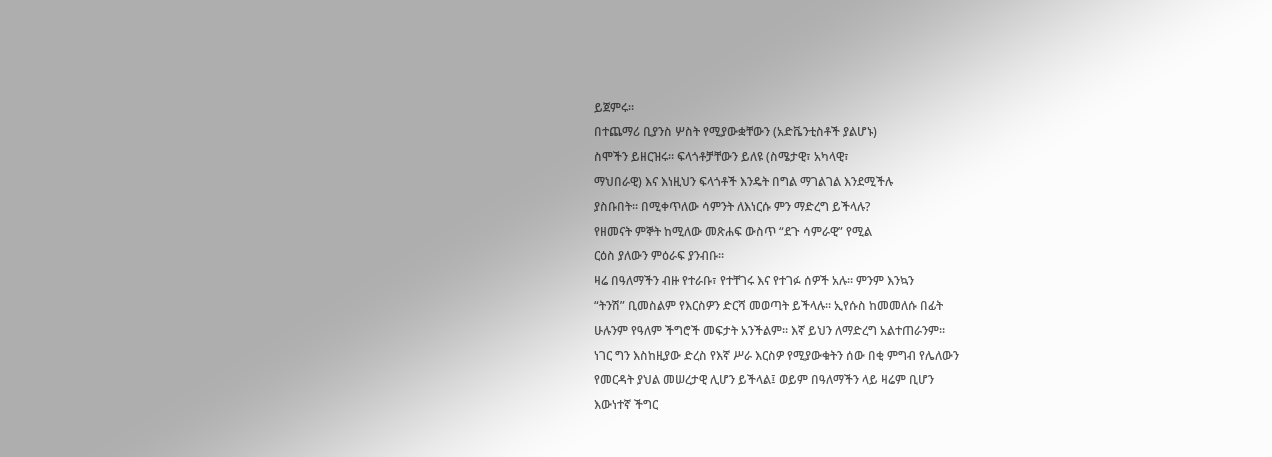ይጀምሩ።
በተጨማሪ ቢያንስ ሦስት የሚያውቋቸውን (አድቬንቲስቶች ያልሆኑ)
ስሞችን ይዘርዝሩ። ፍላጎቶቻቸውን ይለዩ (ስሜታዊ፣ አካላዊ፣
ማህበራዊ) እና እነዚህን ፍላጎቶች እንዴት በግል ማገልገል እንደሚችሉ
ያስቡበት። በሚቀጥለው ሳምንት ለእነርሱ ምን ማድረግ ይችላሉ?
የዘመናት ምኞት ከሚለው መጽሐፍ ውስጥ “ደጉ ሳምራዊ” የሚል
ርዕስ ያለውን ምዕራፍ ያንብቡ።
ዛሬ በዓለማችን ብዙ የተራቡ፣ የተቸገሩ እና የተገፉ ሰዎች አሉ። ምንም እንኳን
“ትንሽ” ቢመስልም የእርስዎን ድርሻ መወጣት ይችላሉ። ኢየሱስ ከመመለሱ በፊት
ሁሉንም የዓለም ችግሮች መፍታት አንችልም። እኛ ይህን ለማድረግ አልተጠራንም።
ነገር ግን እስከዚያው ድረስ የእኛ ሥራ እርስዎ የሚያውቁትን ሰው በቂ ምግብ የሌለውን
የመርዳት ያህል መሠረታዊ ሊሆን ይችላል፤ ወይም በዓለማችን ላይ ዛሬም ቢሆን
እውነተኛ ችግር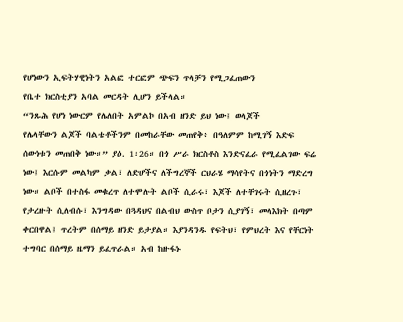የሆነውን ኢፍትሃዊነትን አልፎ ተርፎም ጭፍን ጥላቻን የሚጋፈጠውን
የቤተ ክርስቲያን አባል መርዳት ሊሆን ይችላል።
“ንጹሕ የሆነ ነውርም የሌለበት አምልኮ በአብ ዘንድ ይህ ነው፤ ወላጆች
የሌላቸውን ልጆች ባልቴቶችንም በመከራቸው መጠየቅ፥ በዓለምም ከሚገኝ እድፍ
ሰውነቱን መጠበቅ ነው።” ያዕ. 1፡26። በጎ ሥራ ክርስቶስ እንድናፈራ የሚፈልገው ፍሬ
ነው፤ እርሱም መልካም ቃል፣ ለድሆችና ለችግረኞች ርህራሄ ማሳየትና በጎነትን ማድረግ
ነው። ልቦች በተስፋ መቁረጥ ለተሞሉት ልቦች ሲራሩ፣ እጆች ለተቸገሩት ሲዘረጉ፣
የታረዙት ሲለብሱ፣ እንግዳው በጓዳህና በልብህ ውስጥ ቦታን ሲያገኝ፣ መላእክት በጣም
ቀርበዋል፤ ጥረትም በሰማይ ዘንድ ይታያል። እያንዳንዱ የፍትህ፣ የምህረት እና የቸርነት
ተግባር በሰማይ ዜማን ይፈጥራል። አብ ከዙፋኑ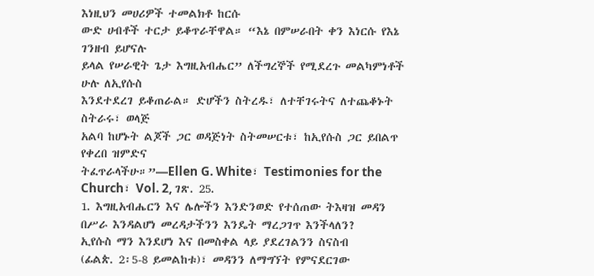እነዚህን መሀሪዎች ተመልክቶ ከርሱ
ውድ ሀብቶች ተርታ ይቆጥራቸዋል። “እኔ በምሠራበት ቀን እነርሱ የእኔ ገንዘብ ይሆናሉ
ይላል የሠራዊት ጌታ እግዚአብሔር” ለችግረኞች የሚደረጉ መልካምነቶች ሁሉ ለኢየሱስ
እንደተደረገ ይቆጠራል። ድሆችን ስትረዱ፣ ለተቸገሩትና ለተጨቆኑት ስትራሩ፣ ወላጅ
አልባ ከሆኑት ልጆች ጋር ወዳጅነት ስትመሠርቱ፣ ከኢየሱስ ጋር ይበልጥ የቀረበ ዝምድና
ትፈጥራላችሁ።”—Ellen G. White፣ Testimonies for the Church፣ Vol. 2, ገጽ. 25.
1. እግዚአብሔርን እና ሌሎችን እንድንወድ የተሰጠው ትእዛዝ መዳን
በሥራ እንዳልሆነ መረዳታችንን እንዴት ማረጋገጥ እንችላለን?
ኢየሱስ ማን እንደሆነ እና በመስቀል ላይ ያደረገልንን ስናስብ
(ፊልጵ. 2፡5-8 ይመልከቱ)፣ መዳንን ለማግኘት የምናደርገው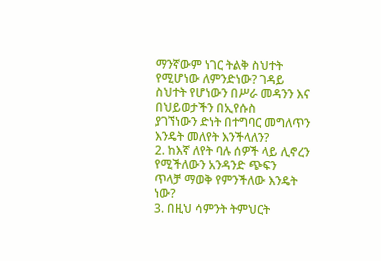ማንኛውም ነገር ትልቅ ስህተት የሚሆነው ለምንድነው? ገዳይ
ስህተት የሆነውን በሥራ መዳንን እና በህይወታችን በኢየሱስ
ያገኘነውን ድነት በተግባር መግለጥን እንዴት መለየት እንችላለን?
2. ከእኛ ለየት ባሉ ሰዎች ላይ ሊኖረን የሚችለውን አንዳንድ ጭፍን
ጥላቻ ማወቅ የምንችለው እንዴት ነው?
3. በዚህ ሳምንት ትምህርት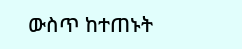ውስጥ ከተጠኑት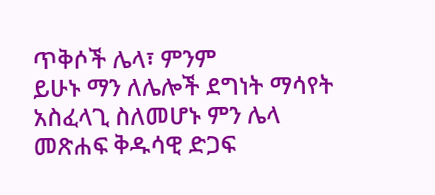ጥቅሶች ሌላ፣ ምንም
ይሁኑ ማን ለሌሎች ደግነት ማሳየት አስፈላጊ ስለመሆኑ ምን ሌላ
መጽሐፍ ቅዱሳዊ ድጋፍ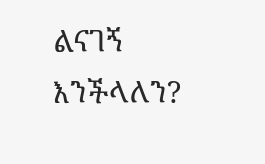ልናገኝ እንችላለን?